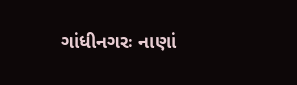ગાંધીનગરઃ નાણાં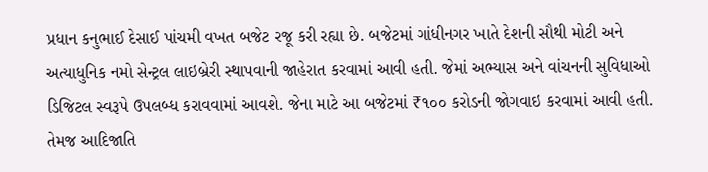પ્રધાન કનુભાઈ દેસાઈ પાંચમી વખત બજેટ રજૂ કરી રહ્યા છે. બજેટમાં ગાંધીનગર ખાતે દેશની સૌથી મોટી અને અત્યાધુનિક નમો સેન્ટ્રલ લાઇબ્રેરી સ્થાપવાની જાહેરાત કરવામાં આવી હતી. જેમાં અભ્યાસ અને વાંચનની સુવિધાઓ ડિજિટલ સ્વરૂપે ઉપલબ્ધ કરાવવામાં આવશે. જેના માટે આ બજેટમાં ₹૧૦૦ કરોડની જોગવાઇ કરવામાં આવી હતી. તેમજ આદિજાતિ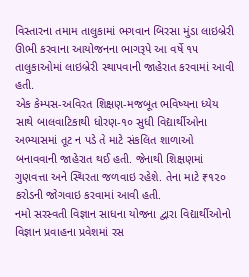વિસ્તારના તમામ તાલુકામાં ભગવાન બિરસા મુંડા લાઇબ્રેરી ઊભી કરવાના આયોજનના ભાગરૂપે આ વર્ષે ૧૫ તાલુકાઓમાં લાઇબ્રેરી સ્થાપવાની જાહેરાત કરવામાં આવી હતી.
એક કેમ્પસ-અવિરત શિક્ષણ-મજબૂત ભવિષ્યના ધ્યેય સાથે બાલવાટિકાથી ધોરણ-૧૦ સુધી વિદ્યાર્થીઓના અભ્યાસમાં તૂટ ન પડે તે માટે સંકલિત શાળાઓ બનાવવાની જાહેરાત થઈ હતી. જેનાથી શિક્ષણમાં ગુણવત્તા અને સ્થિરતા જળવાઇ રહેશે. તેના માટે ₹૧૨૦ કરોડની જોગવાઇ કરવામાં આવી હતી.
નમો સરસ્વતી વિજ્ઞાન સાધના યોજના દ્વારા વિદ્યાર્થીઓનો વિજ્ઞાન પ્રવાહના પ્રવેશમાં રસ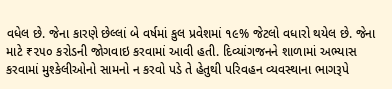વધેલ છે. જેના કારણે છેલ્લાં બે વર્ષમાં કુલ પ્રવેશમાં ૧૯% જેટલો વધારો થયેલ છે. જેના માટે ₹૨૫૦ કરોડની જોગવાઇ કરવામાં આવી હતી. દિવ્યાંગજનને શાળામાં અભ્યાસ કરવામાં મુશ્કેલીઓનો સામનો ન કરવો પડે તે હેતુથી પરિવહન વ્યવસ્થાના ભાગરૂપે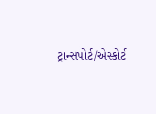ટ્રાન્સપોર્ટ/એસ્કોર્ટ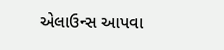એલાઉન્સ આપવા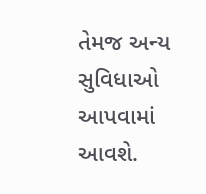તેમજ અન્ય સુવિધાઓ આપવામાં આવશે.